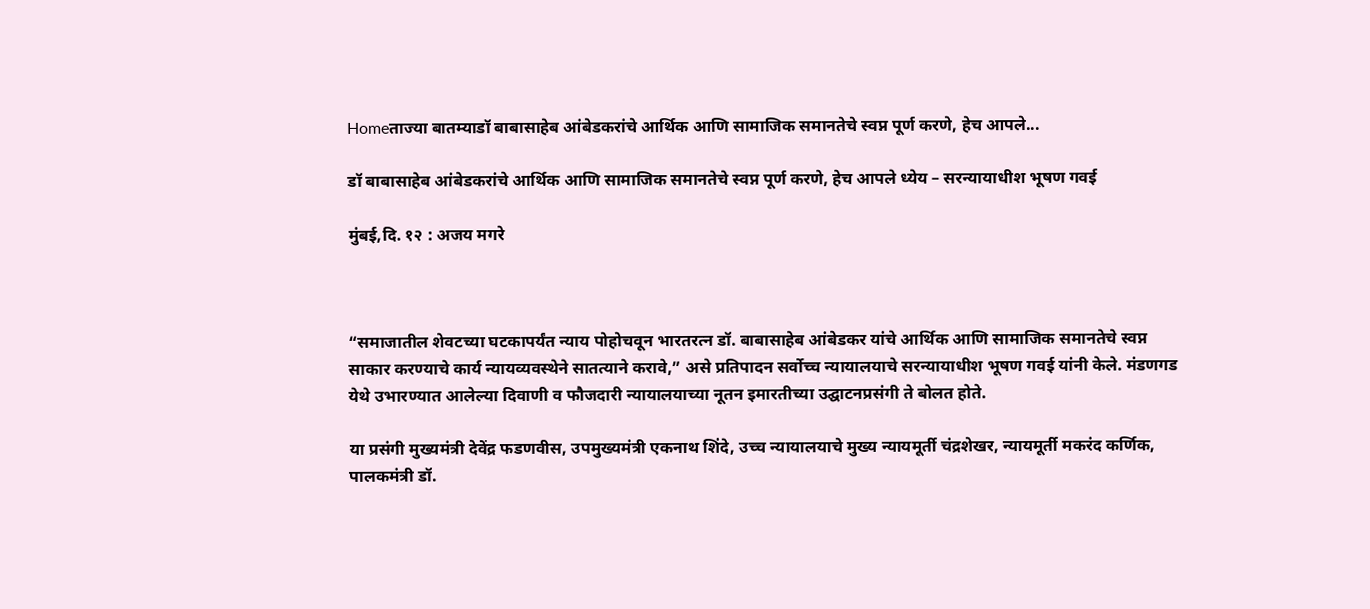Homeताज्या बातम्याडॉ बाबासाहेब आंबेडकरांचे आर्थिक आणि सामाजिक समानतेचे स्वप्न पूर्ण करणे, हेच आपले...

डॉ बाबासाहेब आंबेडकरांचे आर्थिक आणि सामाजिक समानतेचे स्वप्न पूर्ण करणे, हेच आपले ध्येय – सरन्यायाधीश भूषण गवई

मुंबई,दि. १२ : अजय मगरे



“समाजातील शेवटच्या घटकापर्यंत न्याय पोहोचवून भारतरत्न डॉ. बाबासाहेब आंबेडकर यांचे आर्थिक आणि सामाजिक समानतेचे स्वप्न साकार करण्याचे कार्य न्यायव्यवस्थेने सातत्याने करावे,” असे प्रतिपादन सर्वोच्च न्यायालयाचे सरन्यायाधीश भूषण गवई यांनी केले. मंडणगड येथे उभारण्यात आलेल्या दिवाणी व फौजदारी न्यायालयाच्या नूतन इमारतीच्या उद्घाटनप्रसंगी ते बोलत होते.

या प्रसंगी मुख्यमंत्री देवेंद्र फडणवीस, उपमुख्यमंत्री एकनाथ शिंदे, उच्च न्यायालयाचे मुख्य न्यायमूर्ती चंद्रशेखर, न्यायमूर्ती मकरंद कर्णिक, पालकमंत्री डॉ.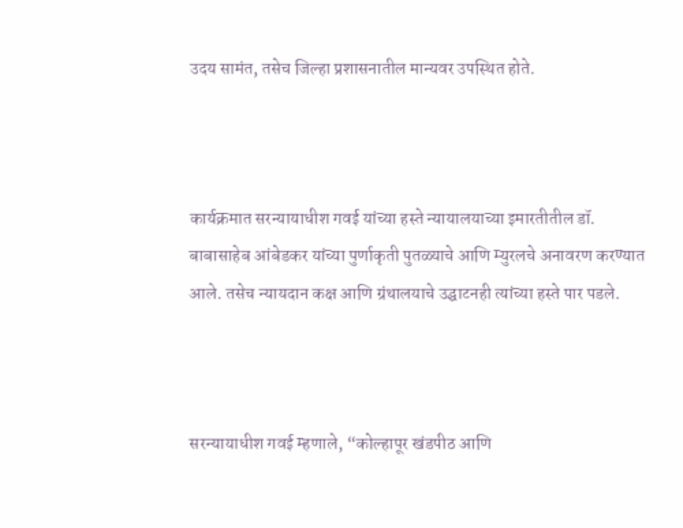उदय सामंत, तसेच जिल्हा प्रशासनातील मान्यवर उपस्थित होते.



कार्यक्रमात सरन्यायाधीश गवई यांच्या हस्ते न्यायालयाच्या इमारतीतील डॉ. बाबासाहेब आंबेडकर यांच्या पुर्णाकृती पुतळ्याचे आणि म्युरलचे अनावरण करण्यात आले. तसेच न्यायदान कक्ष आणि ग्रंथालयाचे उद्घाटनही त्यांच्या हस्ते पार पडले.



सरन्यायाधीश गवई म्हणाले, “कोल्हापूर खंडपीठ आणि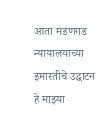आता मंडणगड न्यायालयाच्या इमारतीचे उद्घाटन हे माझ्या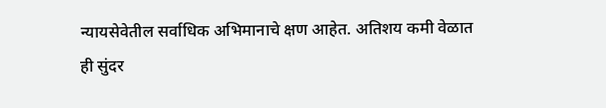न्यायसेवेतील सर्वाधिक अभिमानाचे क्षण आहेत. अतिशय कमी वेळात ही सुंदर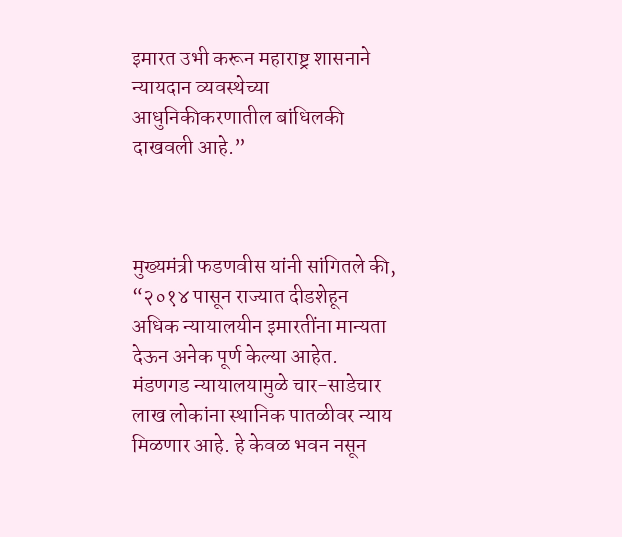इमारत उभी करून महाराष्ट्र शासनाने न्यायदान व्यवस्थेच्या आधुनिकीकरणातील बांधिलकी दाखवली आहे.”



मुख्यमंत्री फडणवीस यांनी सांगितले की, “२०१४ पासून राज्यात दीडशेहून अधिक न्यायालयीन इमारतींना मान्यता देऊन अनेक पूर्ण केल्या आहेत. मंडणगड न्यायालयामुळे चार-साडेचार लाख लोकांना स्थानिक पातळीवर न्याय मिळणार आहे. हे केवळ भवन नसून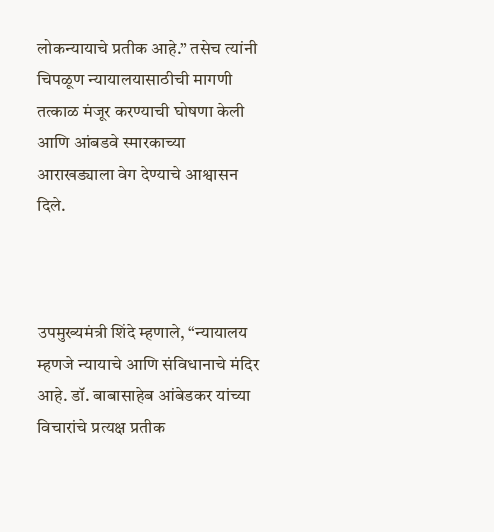लोकन्यायाचे प्रतीक आहे.” तसेच त्यांनी चिपळूण न्यायालयासाठीची मागणी तत्काळ मंजूर करण्याची घोषणा केली आणि आंबडवे स्मारकाच्या आराखड्याला वेग देण्याचे आश्वासन दिले.



उपमुख्यमंत्री शिंदे म्हणाले, “न्यायालय म्हणजे न्यायाचे आणि संविधानाचे मंदिर आहे. डॉ. बाबासाहेब आंबेडकर यांच्या विचारांचे प्रत्यक्ष प्रतीक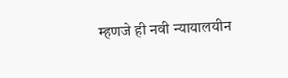म्हणजे ही नवी न्यायालयीन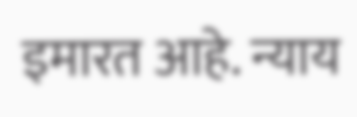इमारत आहे. न्याय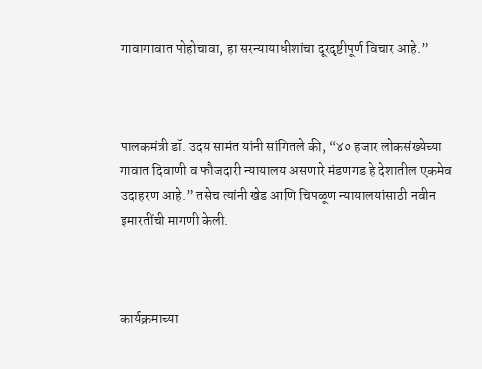गावागावात पोहोचावा, हा सरन्यायाधीशांचा दूरदृष्टीपूर्ण विचार आहे.”



पालकमंत्री डॉ. उदय सामंत यांनी सांगितले की, “४० हजार लोकसंख्येच्या गावात दिवाणी व फौजदारी न्यायालय असणारे मंडणगड हे देशातील एकमेव उदाहरण आहे.” तसेच त्यांनी खेड आणि चिपळूण न्यायालयांसाठी नवीन इमारतींची मागणी केली.



कार्यक्रमाच्या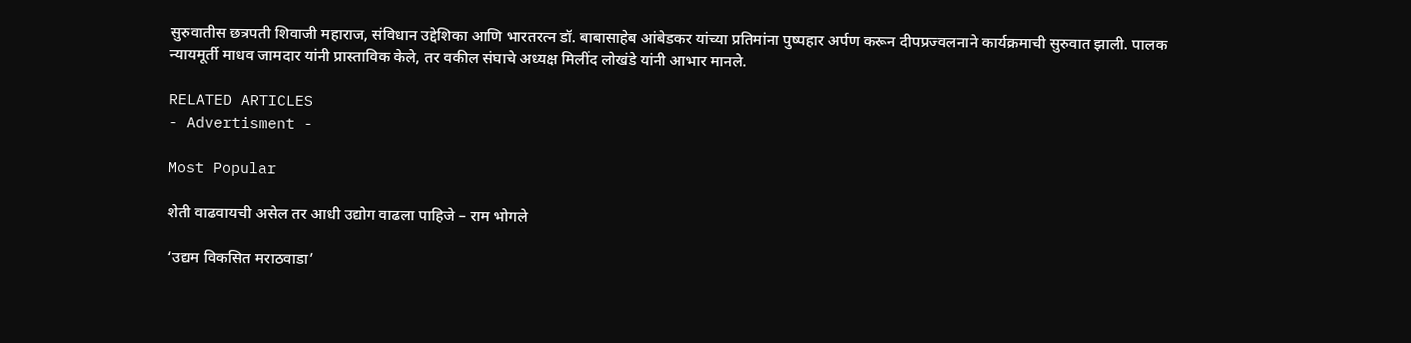सुरुवातीस छत्रपती शिवाजी महाराज, संविधान उद्देशिका आणि भारतरत्न डॉ. बाबासाहेब आंबेडकर यांच्या प्रतिमांना पुष्पहार अर्पण करून दीपप्रज्वलनाने कार्यक्रमाची सुरुवात झाली. पालक न्यायमूर्ती माधव जामदार यांनी प्रास्ताविक केले, तर वकील संघाचे अध्यक्ष मिलींद लोखंडे यांनी आभार मानले.

RELATED ARTICLES
- Advertisment -

Most Popular

शेती वाढवायची असेल तर आधी उद्योग वाढला पाहिजे – राम भोगले

‘उद्यम विकसित मराठवाडा’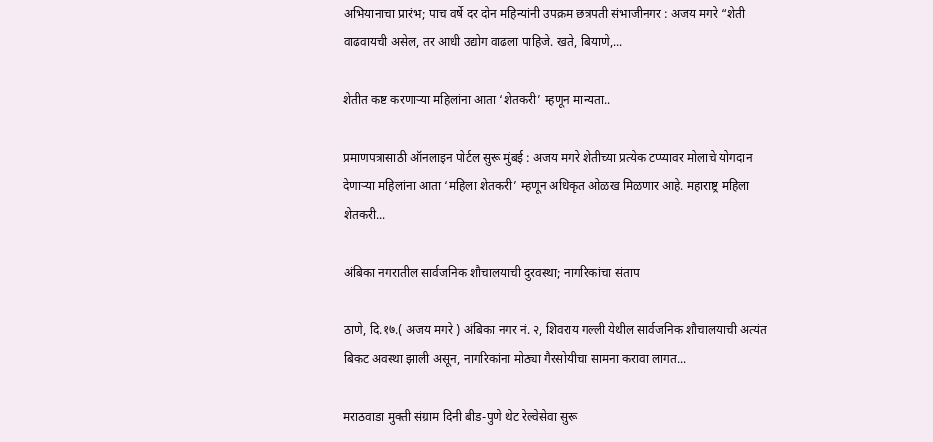अभियानाचा प्रारंभ; पाच वर्षे दर दोन महिन्यांनी उपक्रम छत्रपती संभाजीनगर : अजय मगरे “शेती वाढवायची असेल, तर आधी उद्योग वाढला पाहिजे. खते, बियाणे,...

शेतीत कष्ट करणाऱ्या महिलांना आता ‘शेतकरी’ म्हणून मान्यता..

प्रमाणपत्रासाठी ऑनलाइन पोर्टल सुरू मुंबई : अजय मगरे शेतीच्या प्रत्येक टप्प्यावर मोलाचे योगदान देणाऱ्या महिलांना आता ‘महिला शेतकरी’ म्हणून अधिकृत ओळख मिळणार आहे. महाराष्ट्र महिला शेतकरी...

अंबिका नगरातील सार्वजनिक शौचालयाची दुरवस्था; नागरिकांचा संताप

ठाणे, दि.१७.( अजय मगरे ) अंबिका नगर नं. २, शिवराय गल्ली येथील सार्वजनिक शौचालयाची अत्यंत बिकट अवस्था झाली असून, नागरिकांना मोठ्या गैरसोयीचा सामना करावा लागत...

मराठवाडा मुक्ती संग्राम दिनी बीड-पुणे थेट रेल्वेसेवा सुरू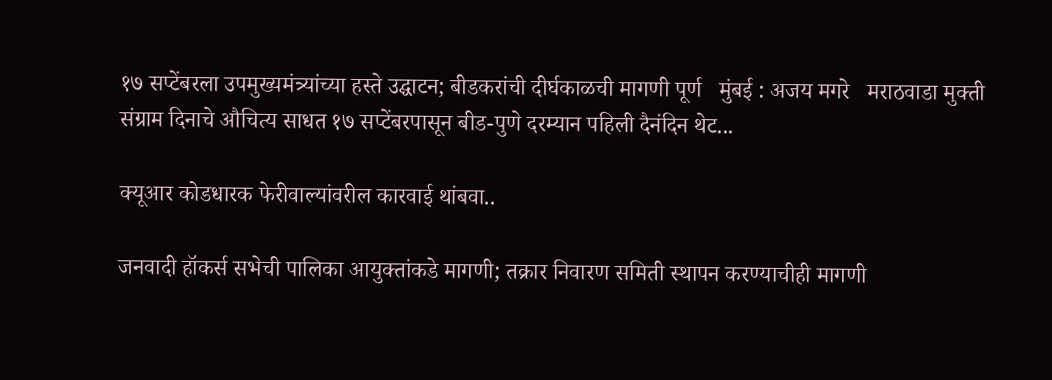१७ सप्टेंबरला उपमुख्यमंत्र्यांच्या हस्ते उद्घाटन; बीडकरांची दीर्घकाळची मागणी पूर्ण   मुंबई : अजय मगरे   मराठवाडा मुक्ती संग्राम दिनाचे औचित्य साधत १७ सप्टेंबरपासून बीड-पुणे दरम्यान पहिली दैनंदिन थेट...

क्यूआर कोडधारक फेरीवाल्यांवरील कारवाई थांबवा..

जनवादी हॉकर्स सभेची पालिका आयुक्तांकडे मागणी; तक्रार निवारण समिती स्थापन करण्याचीही मागणी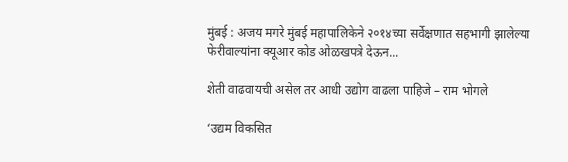मुंबई : अजय मगरे मुंबई महापालिकेने २०१४च्या सर्वेक्षणात सहभागी झालेल्या फेरीवाल्यांना क्यूआर कोड ओळखपत्रे देऊन...

शेती वाढवायची असेल तर आधी उद्योग वाढला पाहिजे – राम भोगले

‘उद्यम विकसित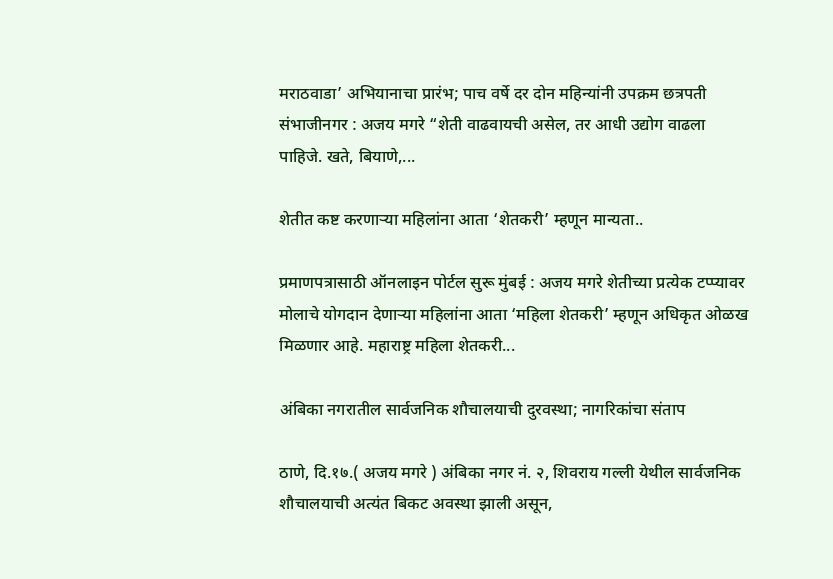मराठवाडा’ अभियानाचा प्रारंभ; पाच वर्षे दर दोन महिन्यांनी उपक्रम छत्रपती संभाजीनगर : अजय मगरे “शेती वाढवायची असेल, तर आधी उद्योग वाढला पाहिजे. खते, बियाणे,...

शेतीत कष्ट करणाऱ्या महिलांना आता ‘शेतकरी’ म्हणून मान्यता..

प्रमाणपत्रासाठी ऑनलाइन पोर्टल सुरू मुंबई : अजय मगरे शेतीच्या प्रत्येक टप्प्यावर मोलाचे योगदान देणाऱ्या महिलांना आता ‘महिला शेतकरी’ म्हणून अधिकृत ओळख मिळणार आहे. महाराष्ट्र महिला शेतकरी...

अंबिका नगरातील सार्वजनिक शौचालयाची दुरवस्था; नागरिकांचा संताप

ठाणे, दि.१७.( अजय मगरे ) अंबिका नगर नं. २, शिवराय गल्ली येथील सार्वजनिक शौचालयाची अत्यंत बिकट अवस्था झाली असून,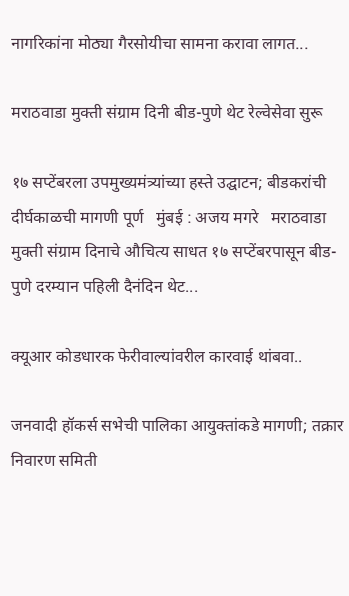नागरिकांना मोठ्या गैरसोयीचा सामना करावा लागत...

मराठवाडा मुक्ती संग्राम दिनी बीड-पुणे थेट रेल्वेसेवा सुरू

१७ सप्टेंबरला उपमुख्यमंत्र्यांच्या हस्ते उद्घाटन; बीडकरांची दीर्घकाळची मागणी पूर्ण   मुंबई : अजय मगरे   मराठवाडा मुक्ती संग्राम दिनाचे औचित्य साधत १७ सप्टेंबरपासून बीड-पुणे दरम्यान पहिली दैनंदिन थेट...

क्यूआर कोडधारक फेरीवाल्यांवरील कारवाई थांबवा..

जनवादी हॉकर्स सभेची पालिका आयुक्तांकडे मागणी; तक्रार निवारण समिती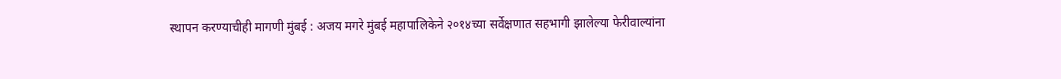स्थापन करण्याचीही मागणी मुंबई : अजय मगरे मुंबई महापालिकेने २०१४च्या सर्वेक्षणात सहभागी झालेल्या फेरीवाल्यांना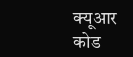क्यूआर कोड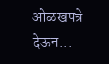ओळखपत्रे देऊन...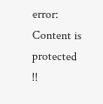error: Content is protected !!